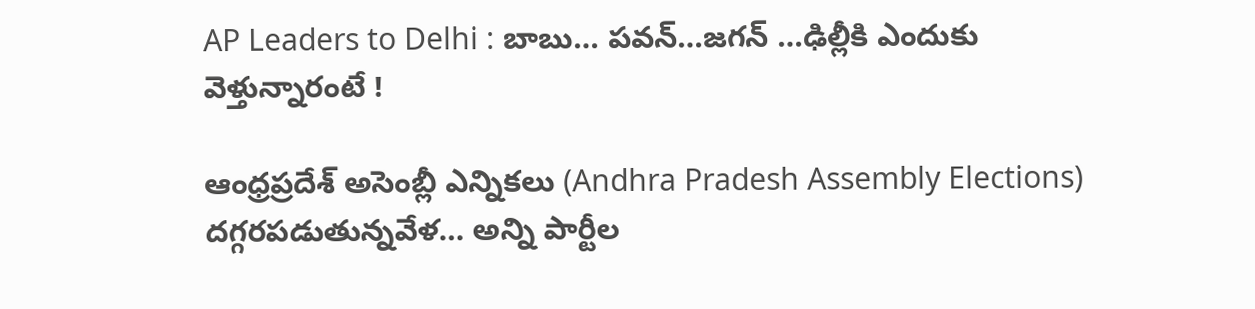AP Leaders to Delhi : బాబు… పవన్…జగన్ …ఢిల్లీకి ఎందుకు వెళ్తున్నారంటే !

ఆంధ్రప్రదేశ్ అసెంబ్లీ ఎన్నికలు (Andhra Pradesh Assembly Elections) దగ్గరపడుతున్నవేళ… అన్ని పార్టీల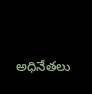అధినేతలు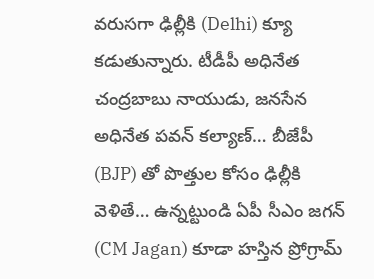వరుసగా ఢిల్లీకి (Delhi) క్యూ కడుతున్నారు. టీడీపీ అధినేత చంద్రబాబు నాయుడు, జనసేన అధినేత పవన్ కల్యాణ్… బీజేపీ (BJP) తో పొత్తుల కోసం ఢిల్లీకి వెళితే… ఉన్నట్టుండి ఏపీ సీఎం జగన్ (CM Jagan) కూడా హస్తిన ప్రోగ్రామ్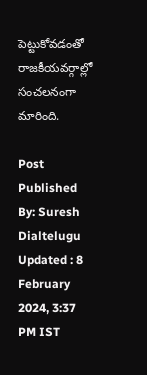పెట్టుకోవడంతో రాజకీయవర్గాల్లో సంచలనంగా మారింది.

Post Published By: Suresh Dialtelugu
Updated : 8 February 2024, 3:37 PM IST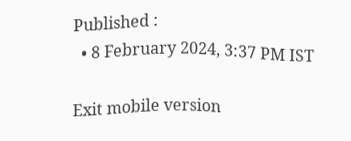Published :
  • 8 February 2024, 3:37 PM IST

Exit mobile version